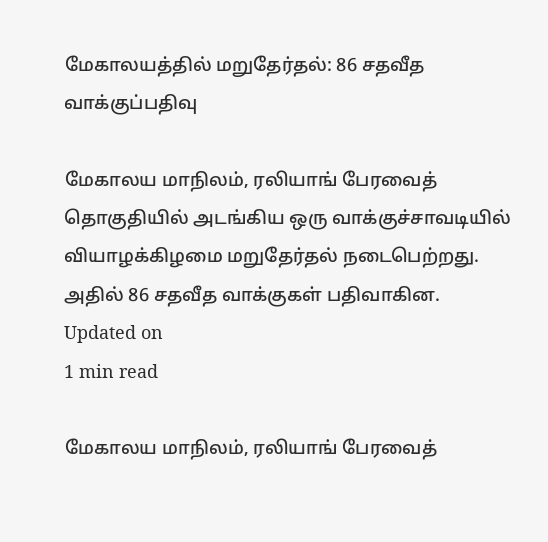மேகாலயத்தில் மறுதேர்தல்: 86 சதவீத வாக்குப்பதிவு

மேகாலய மாநிலம், ரலியாங் பேரவைத் தொகுதியில் அடங்கிய ஒரு வாக்குச்சாவடியில் வியாழக்கிழமை மறுதேர்தல் நடைபெற்றது. அதில் 86 சதவீத வாக்குகள் பதிவாகின.
Updated on
1 min read

மேகாலய மாநிலம், ரலியாங் பேரவைத்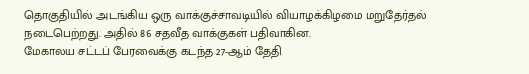தொகுதியில் அடங்கிய ஒரு வாக்குச்சாவடியில் வியாழக்கிழமை மறுதேர்தல் நடைபெற்றது. அதில் 86 சதவீத வாக்குகள் பதிவாகின.
மேகாலய சட்டப் பேரவைக்கு கடந்த 27-ஆம் தேதி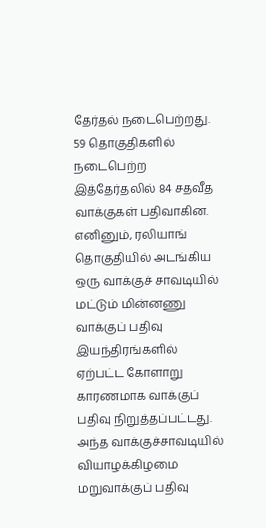தேர்தல் நடைபெற்றது. 59 தொகுதிகளில் நடைபெற்ற இத்தேர்தலில் 84 சதவீத வாக்குகள் பதிவாகின.
எனினும், ரலியாங் தொகுதியில் அடங்கிய ஒரு வாக்குச் சாவடியில் மட்டும் மின்னணு வாக்குப் பதிவு இயந்திரங்களில் ஏற்பட்ட கோளாறு காரணமாக வாக்குப் பதிவு நிறுத்தப்பட்டது. அந்த வாக்குச்சாவடியில் வியாழக்கிழமை மறுவாக்குப் பதிவு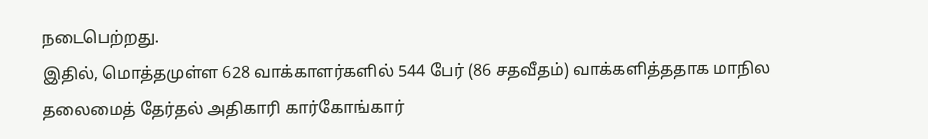நடைபெற்றது.
இதில், மொத்தமுள்ள 628 வாக்காளர்களில் 544 பேர் (86 சதவீதம்) வாக்களித்ததாக மாநில தலைமைத் தேர்தல் அதிகாரி கார்கோங்கார்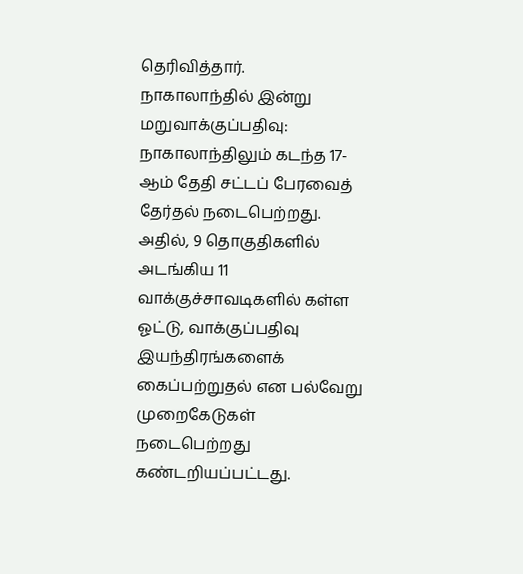தெரிவித்தார்.
நாகாலாந்தில் இன்று மறுவாக்குப்பதிவு: நாகாலாந்திலும் கடந்த 17-ஆம் தேதி சட்டப் பேரவைத் தேர்தல் நடைபெற்றது. அதில், 9 தொகுதிகளில் அடங்கிய 11 வாக்குச்சாவடிகளில் கள்ள ஓட்டு, வாக்குப்பதிவு இயந்திரங்களைக் கைப்பற்றுதல் என பல்வேறு முறைகேடுகள் நடைபெற்றது கண்டறியப்பட்டது.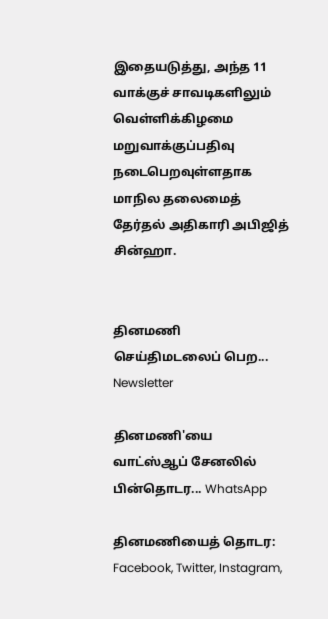இதையடுத்து, அந்த 11 வாக்குச் சாவடிகளிலும் வெள்ளிக்கிழமை மறுவாக்குப்பதிவு நடைபெறவுள்ளதாக மாநில தலைமைத் தேர்தல் அதிகாரி அபிஜித் சின்ஹா.


தினமணி செய்திமடலைப் பெற... Newsletter

தினமணி'யை வாட்ஸ்ஆப் சேனலில் பின்தொடர... WhatsApp

தினமணியைத் தொடர: Facebook, Twitter, Instagram,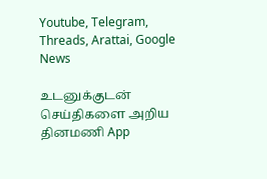Youtube, Telegram, Threads, Arattai, Google News

உடனுக்குடன் செய்திகளை அறிய தினமணி App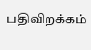பதிவிறக்கம்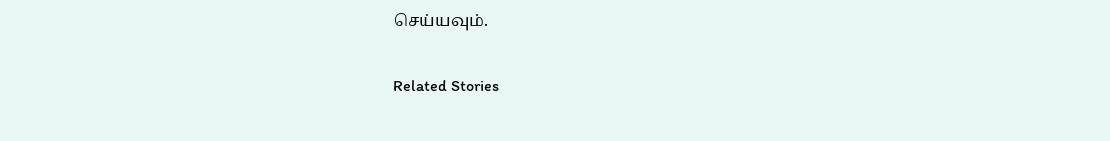செய்யவும்.

Related Stories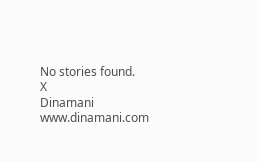No stories found.
X
Dinamani
www.dinamani.com